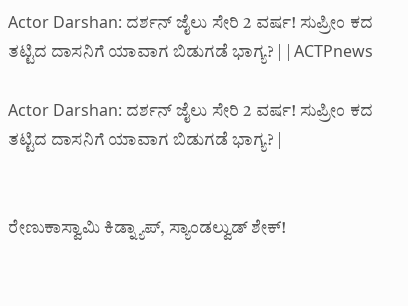Actor Darshan: ದರ್ಶನ್ ಜೈಲು ಸೇರಿ 2 ವರ್ಷ! ಸುಪ್ರೀಂ ಕದ ತಟ್ಟಿದ ದಾಸನಿಗೆ ಯಾವಾಗ ಬಿಡುಗಡೆ ಭಾಗ್ಯ? | | ACTPnews

Actor Darshan: ದರ್ಶನ್ ಜೈಲು ಸೇರಿ 2 ವರ್ಷ! ಸುಪ್ರೀಂ ಕದ ತಟ್ಟಿದ ದಾಸನಿಗೆ ಯಾವಾಗ ಬಿಡುಗಡೆ ಭಾಗ್ಯ? |


ರೇಣುಕಾಸ್ವಾಮಿ ಕಿಡ್ನ್ಯಾಪ್, ಸ್ಯಾಂಡಲ್ವುಡ್ ಶೇಕ್!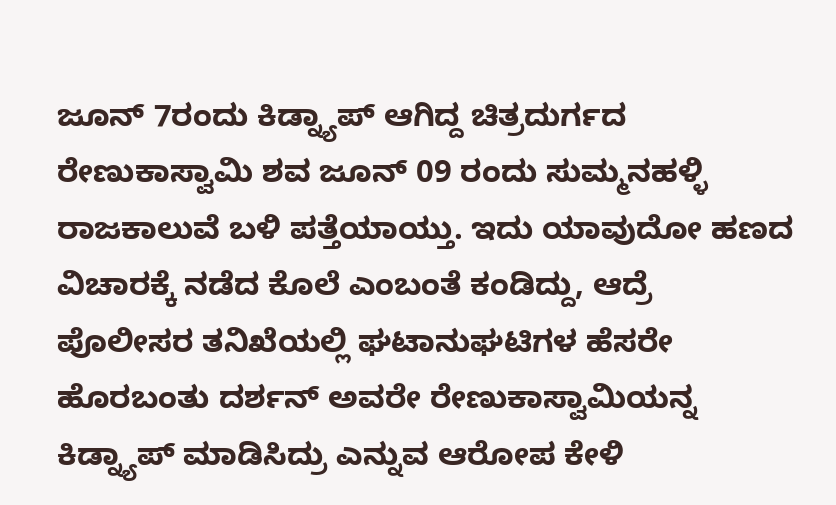ಜೂನ್ 7ರಂದು ಕಿಡ್ನ್ಯಾಪ್ ಆಗಿದ್ದ ಚಿತ್ರದುರ್ಗದ ರೇಣುಕಾಸ್ವಾಮಿ ಶವ ಜೂನ್ 09 ರಂದು ಸುಮ್ಮನಹಳ್ಳಿ ರಾಜಕಾಲುವೆ ಬಳಿ ಪತ್ತೆಯಾಯ್ತು. ಇದು ಯಾವುದೋ ಹಣದ ವಿಚಾರಕ್ಕೆ ನಡೆದ ಕೊಲೆ ಎಂಬಂತೆ ಕಂಡಿದ್ದು, ಆದ್ರೆ ಪೊಲೀಸರ ತನಿಖೆಯಲ್ಲಿ ಘಟಾನುಘಟಿಗಳ ಹೆಸರೇ ಹೊರಬಂತು ದರ್ಶನ್ ಅವರೇ ರೇಣುಕಾಸ್ವಾಮಿಯನ್ನ ಕಿಡ್ನ್ಯಾಪ್ ಮಾಡಿಸಿದ್ರು ಎನ್ನುವ ಆರೋಪ ಕೇಳಿ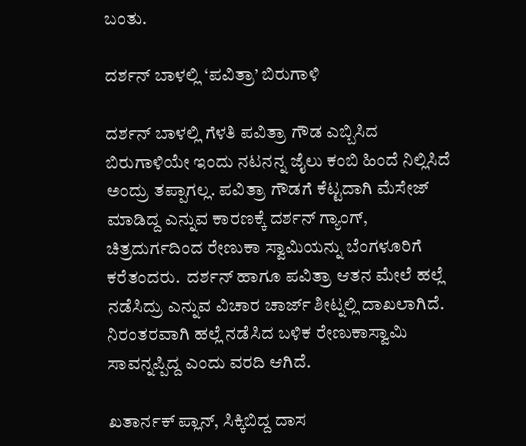ಬಂತು.

ದರ್ಶನ್ ಬಾಳಲ್ಲಿ ‘ಪವಿತ್ರಾ’ ಬಿರುಗಾಳಿ

ದರ್ಶನ್ ಬಾಳಲ್ಲಿ ಗೆಳತಿ ಪವಿತ್ರಾ ಗೌಡ ಎಬ್ಬಿಸಿದ ಬಿರುಗಾಳಿಯೇ ಇಂದು ನಟನನ್ನ ಜೈಲು ಕಂಬಿ ಹಿಂದೆ ನಿಲ್ಲಿಸಿದೆ ಅಂದ್ರು ತಪ್ಪಾಗಲ್ಲ. ಪವಿತ್ರಾ ಗೌಡಗೆ ಕೆಟ್ಟದಾಗಿ ಮೆಸೇಜ್ ಮಾಡಿದ್ದ ಎನ್ನುವ ಕಾರಣಕ್ಕೆ ದರ್ಶನ್ ಗ್ಯಾಂಗ್, ಚಿತ್ರದುರ್ಗದಿಂದ ರೇಣುಕಾ ಸ್ವಾಮಿಯನ್ನು ಬೆಂಗಳೂರಿಗೆ ಕರೆತಂದರು.  ದರ್ಶನ್ ಹಾಗೂ ಪವಿತ್ರಾ ಆತನ ಮೇಲೆ ಹಲ್ಲೆ ನಡೆಸಿದ್ರು ಎನ್ನುವ ವಿಚಾರ ಚಾರ್ಜ್ ಶೀಟ್ನಲ್ಲಿ ದಾಖಲಾಗಿದೆ. ನಿರಂತರವಾಗಿ ಹಲ್ಲೆ ನಡೆಸಿದ ಬಳಿಕ ರೇಣುಕಾಸ್ವಾಮಿ ಸಾವನ್ನಪ್ಪಿದ್ದ ಎಂದು ವರದಿ ಆಗಿದೆ.

ಖತಾರ್ನಕ್ ಪ್ಲಾನ್, ಸಿಕ್ಕಿಬಿದ್ದ ದಾಸ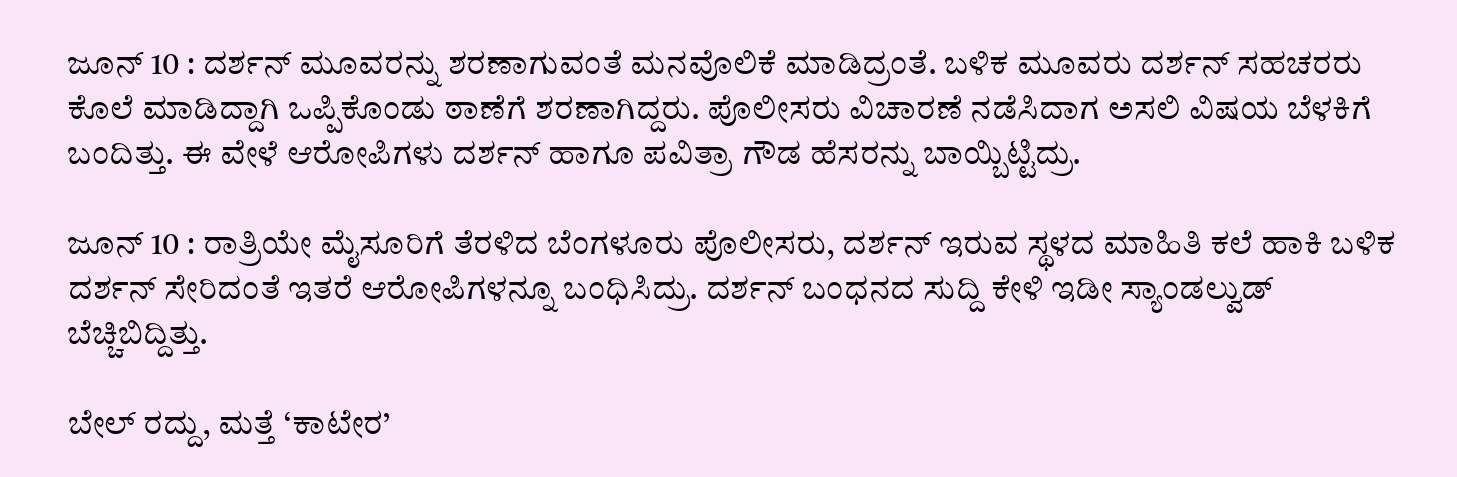ಜೂನ್ 10 : ದರ್ಶನ್ ಮೂವರನ್ನು ಶರಣಾಗುವಂತೆ ಮನವೊಲಿಕೆ ಮಾಡಿದ್ರಂತೆ. ಬಳಿಕ ಮೂವರು ದರ್ಶನ್ ಸಹಚರರು ಕೊಲೆ ಮಾಡಿದ್ದಾಗಿ ಒಪ್ಪಿಕೊಂಡು ಠಾಣೆಗೆ ಶರಣಾಗಿದ್ದರು. ಪೊಲೀಸರು ವಿಚಾರಣೆ ನಡೆಸಿದಾಗ ಅಸಲಿ ವಿಷಯ ಬೆಳಕಿಗೆ ಬಂದಿತ್ತು. ಈ ವೇಳೆ ಆರೋಪಿಗಳು ದರ್ಶನ್ ಹಾಗೂ ಪವಿತ್ರಾ ಗೌಡ ಹೆಸರನ್ನು ಬಾಯ್ಬಿಟ್ಟಿದ್ರು.

ಜೂನ್ 10 : ರಾತ್ರಿಯೇ ಮೈಸೂರಿಗೆ ತೆರಳಿದ ಬೆಂಗಳೂರು ಪೊಲೀಸರು, ದರ್ಶನ್ ಇರುವ ಸ್ಥಳದ ಮಾಹಿತಿ ಕಲೆ ಹಾಕಿ ಬಳಿಕ ದರ್ಶನ್ ಸೇರಿದಂತೆ ಇತರೆ ಆರೋಪಿಗಳನ್ನೂ ಬಂಧಿಸಿದ್ರು. ದರ್ಶನ್ ಬಂಧನದ ಸುದ್ದಿ ಕೇಳಿ ಇಡೀ ಸ್ಯಾಂಡಲ್ವುಡ್ ಬೆಚ್ಚಿಬಿದ್ದಿತ್ತು.

ಬೇಲ್ ರದ್ದು, ಮತ್ತೆ ‘ಕಾಟೇರ’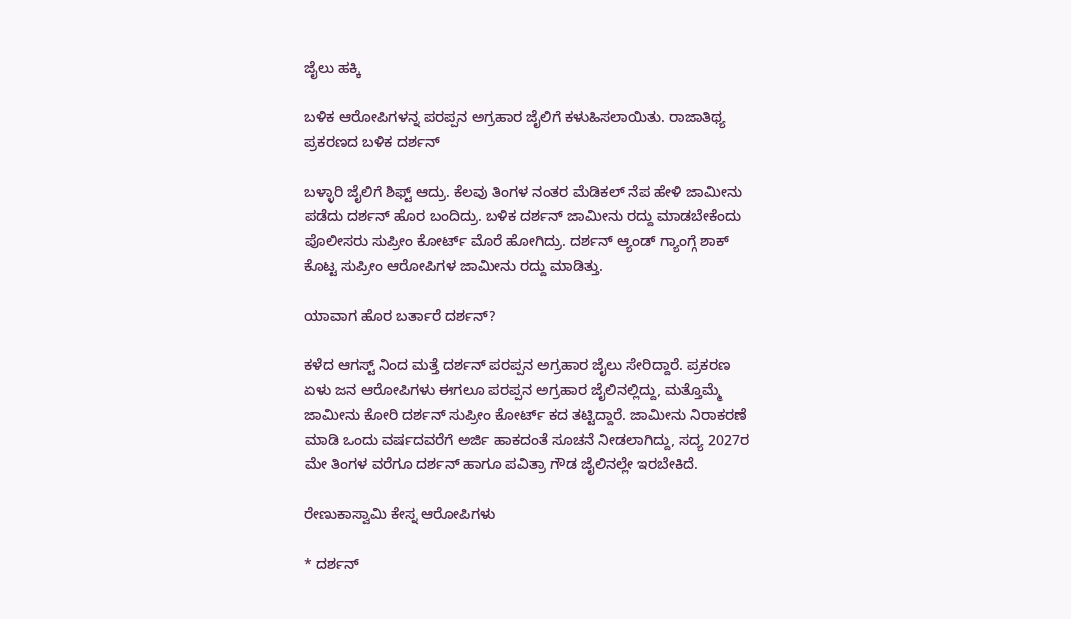ಜೈಲು ಹಕ್ಕಿ

ಬಳಿಕ ಆರೋಪಿಗಳನ್ನ ಪರಪ್ಪನ ಅಗ್ರಹಾರ ಜೈಲಿಗೆ ಕಳುಹಿಸಲಾಯಿತು. ರಾಜಾತಿಥ್ಯ ಪ್ರಕರಣದ ಬಳಿಕ ದರ್ಶನ್

ಬಳ್ಳಾರಿ ಜೈಲಿಗೆ ಶಿಫ್ಟ್ ಆದ್ರು. ಕೆಲವು ತಿಂಗಳ ನಂತರ ಮೆಡಿಕಲ್ ನೆಪ ಹೇಳಿ ಜಾಮೀನು ಪಡೆದು ದರ್ಶನ್ ಹೊರ ಬಂದಿದ್ರು. ಬಳಿಕ ದರ್ಶನ್ ಜಾಮೀನು ರದ್ದು ಮಾಡಬೇಕೆಂದು ಪೊಲೀಸರು ಸುಪ್ರೀಂ ಕೋರ್ಟ್ ಮೊರೆ ಹೋಗಿದ್ರು. ದರ್ಶನ್ ಆ್ಯಂಡ್ ಗ್ಯಾಂಗ್ಗೆ ಶಾಕ್ ಕೊಟ್ಟ ಸುಪ್ರೀಂ ಆರೋಪಿಗಳ ಜಾಮೀನು ರದ್ದು ಮಾಡಿತ್ತು.

ಯಾವಾಗ ಹೊರ ಬರ್ತಾರೆ ದರ್ಶನ್?

ಕಳೆದ ಆಗಸ್ಟ್ ನಿಂದ ಮತ್ತೆ ದರ್ಶನ್ ಪರಪ್ಪನ ಅಗ್ರಹಾರ ಜೈಲು ಸೇರಿದ್ದಾರೆ. ಪ್ರಕರಣ ಏಳು ಜನ ಆರೋಪಿಗಳು ಈಗಲೂ ಪರಪ್ಪನ ಅಗ್ರಹಾರ ಜೈಲಿನಲ್ಲಿದ್ದು, ಮತ್ತೊಮ್ಮೆ ಜಾಮೀನು ಕೋರಿ ದರ್ಶನ್ ಸುಪ್ರೀಂ ಕೋರ್ಟ್ ಕದ ತಟ್ಟಿದ್ದಾರೆ. ಜಾಮೀನು ನಿರಾಕರಣೆ ಮಾಡಿ ಒಂದು ವರ್ಷದವರೆಗೆ ಅರ್ಜಿ ಹಾಕದಂತೆ ಸೂಚನೆ ನೀಡಲಾಗಿದ್ದು, ಸದ್ಯ 2027ರ ಮೇ ತಿಂಗಳ ವರೆಗೂ ದರ್ಶನ್ ಹಾಗೂ ಪವಿತ್ರಾ ಗೌಡ ಜೈಲಿನಲ್ಲೇ ಇರಬೇಕಿದೆ.

ರೇಣುಕಾಸ್ವಾಮಿ ಕೇಸ್ನ ಆರೋಪಿಗಳು

* ದರ್ಶನ್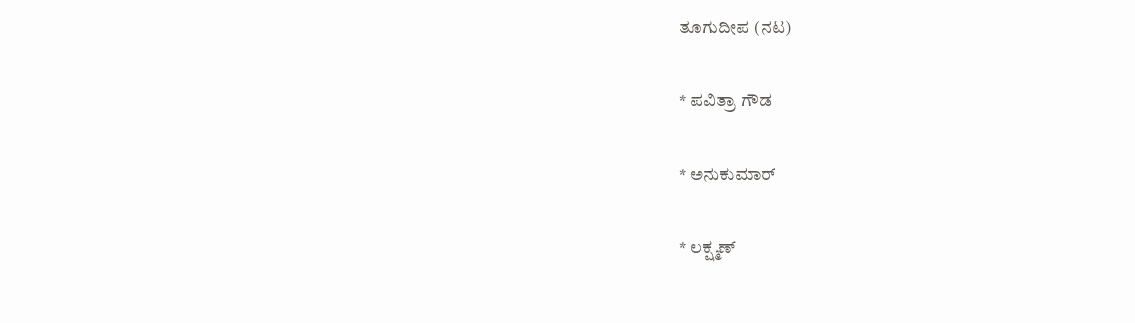ತೂಗುದೀಪ (ನಟ)

* ಪವಿತ್ರಾ ಗೌಡ

* ಅನುಕುಮಾರ್

* ಲಕ್ಷ್ಮಣ್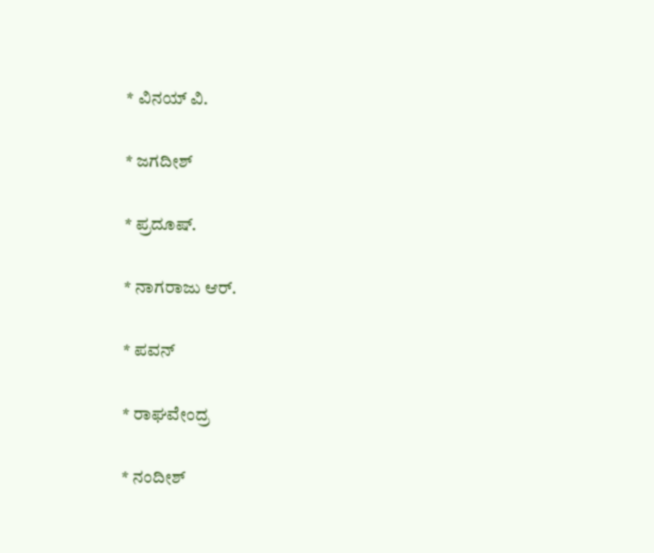* ವಿನಯ್ ವಿ.

* ಜಗದೀಶ್

* ಪ್ರದೂಷ್.

* ನಾಗರಾಜು ಆರ್.

* ಪವನ್

* ರಾಘವೇಂದ್ರ

* ನಂದೀಶ್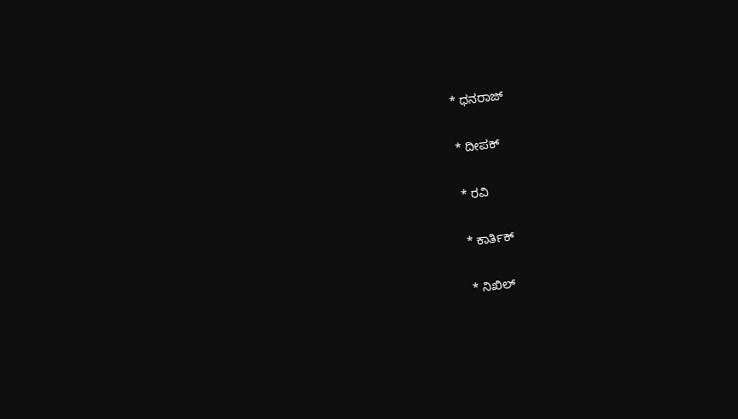* ಧನರಾಜ್

* ದೀಪಕ್

* ರವಿ

* ಕಾರ್ತಿಕ್

* ನಿಖಿಲ್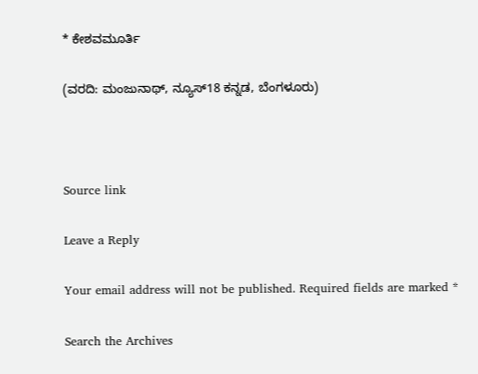* ಕೇಶವಮೂರ್ತಿ

(ವರದಿ: ಮಂಜುನಾಥ್, ನ್ಯೂಸ್18 ಕನ್ನಡ, ಬೆಂಗಳೂರು)



Source link

Leave a Reply

Your email address will not be published. Required fields are marked *

Search the Archives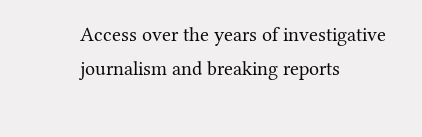Access over the years of investigative journalism and breaking reports